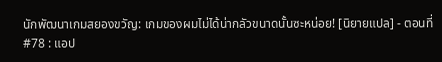นักพัฒนาเกมสยองขวัญ: เกมของผมไม่ได้น่ากลัวขนาดนั้นซะหน่อย! [นิยายแปล] - ตอนที่ #78 : แอป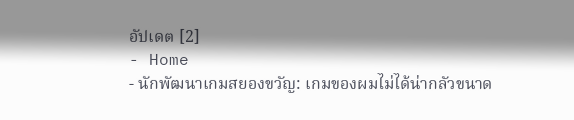อัปเดต [2]
- Home
- นักพัฒนาเกมสยองขวัญ: เกมของผมไม่ได้น่ากลัวขนาด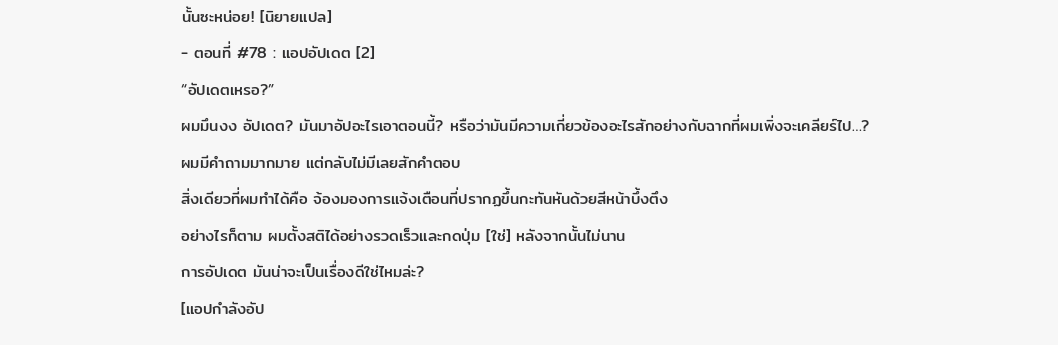นั้นซะหน่อย! [นิยายแปล]
- ตอนที่ #78 : แอปอัปเดต [2]
“อัปเดตเหรอ?”
ผมมึนงง อัปเดต? มันมาอัปอะไรเอาตอนนี้? หรือว่ามันมีความเกี่ยวข้องอะไรสักอย่างกับฉากที่ผมเพิ่งจะเคลียร์ไป…?
ผมมีคำถามมากมาย แต่กลับไม่มีเลยสักคำตอบ
สิ่งเดียวที่ผมทำได้คือ จ้องมองการแจ้งเตือนที่ปรากฏขึ้นกะทันหันด้วยสีหน้าบึ้งตึง
อย่างไรก็ตาม ผมตั้งสติได้อย่างรวดเร็วและกดปุ่ม [ใช่] หลังจากนั้นไม่นาน
การอัปเดต มันน่าจะเป็นเรื่องดีใช่ไหมล่ะ?
[แอปกำลังอัป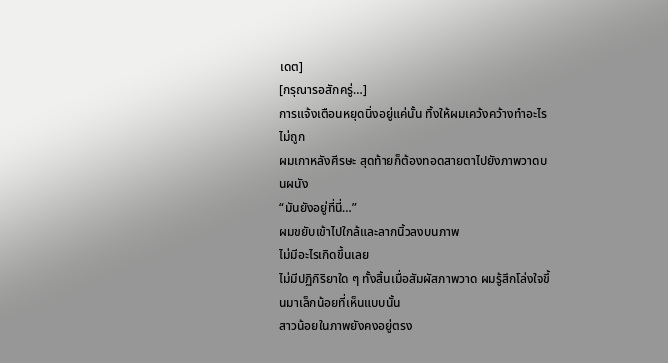เดต]
[กรุณารอสักครู่…]
การแจ้งเตือนหยุดนิ่งอยู่แค่นั้น ทิ้งให้ผมเคว้งคว้างทำอะไรไม่ถูก
ผมเกาหลังศีรษะ สุดท้ายก็ต้องทอดสายตาไปยังภาพวาดบนผนัง
“มันยังอยู่ที่นี่…”
ผมขยับเข้าไปใกล้และลากนิ้วลงบนภาพ
ไม่มีอะไรเกิดขึ้นเลย
ไม่มีปฏิกิริยาใด ๆ ทั้งสิ้นเมื่อสัมผัสภาพวาด ผมรู้สึกโล่งใจขึ้นมาเล็กน้อยที่เห็นแบบนั้น
สาวน้อยในภาพยังคงอยู่ตรง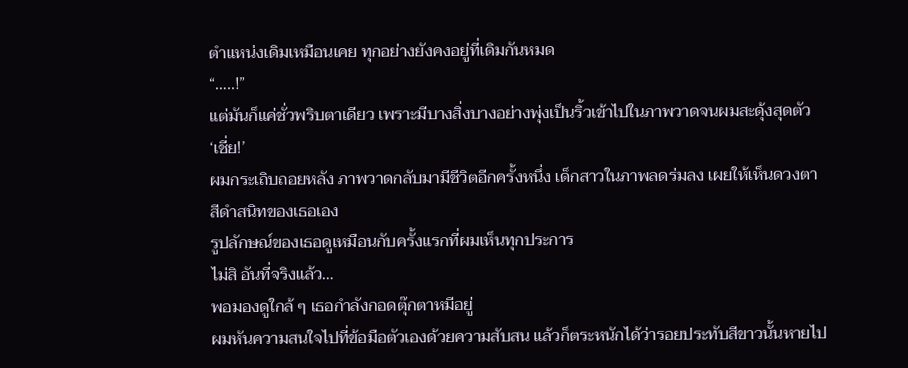ตำแหน่งเดิมเหมือนเคย ทุกอย่างยังคงอยู่ที่เดิมกันหมด
“…..!”
แต่มันก็แค่ชั่วพริบตาเดียว เพราะมีบางสิ่งบางอย่างพุ่งเป็นริ้วเข้าไปในภาพวาดจนผมสะดุ้งสุดตัว
‘เชี่ย!’
ผมกระเถิบถอยหลัง ภาพวาดกลับมามีชีวิตอีกครั้งหนึ่ง เด็กสาวในภาพลดร่มลง เผยให้เห็นดวงตาสีดำสนิทของเธอเอง
รูปลักษณ์ของเธอดูเหมือนกับครั้งแรกที่ผมเห็นทุกประการ
ไม่สิ อันที่จริงแล้ว…
พอมองดูใกล้ ๆ เธอกำลังกอดตุ๊กตาหมีอยู่
ผมหันความสนใจไปที่ข้อมือตัวเองด้วยความสับสน แล้วก็ตระหนักได้ว่ารอยประทับสีขาวนั้นหายไป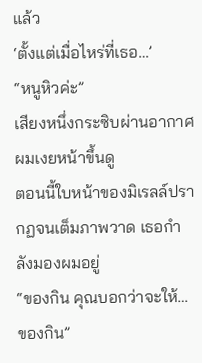แล้ว
‘ตั้งแต่เมื่อไหร่ที่เธอ…’
“หนูหิวค่ะ”
เสียงหนึ่งกระซิบผ่านอากาศ ผมเงยหน้าขึ้นดู
ตอนนี้ใบหน้าของมิเรลล์ปรากฏจนเต็มภาพวาด เธอกำลังมองผมอยู่
“ของกิน คุณบอกว่าจะให้… ของกิน”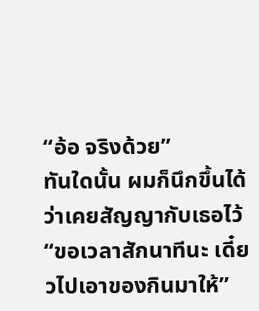“อ้อ จริงด้วย”
ทันใดนั้น ผมก็นึกขึ้นได้ว่าเคยสัญญากับเธอไว้
“ขอเวลาสักนาทีนะ เดี๋ยวไปเอาของกินมาให้”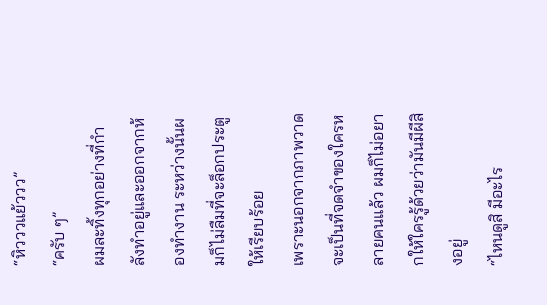“หิวววแย้ววว”
“ครับ ๆ”
ผมละทิ้งทุกอย่างที่กำลังทำอยู่และออกจากห้องทำงาน ระหว่างนั้นผมก็ไม่ลืมที่จะล็อกประตูให้เรียบร้อย
เพราะนอกจากภาพวาดจะเป็นที่จดจำของใครหลายคนแล้ว ผมก็ไม่อยากให้ใครรู้ด้วยว่ามันมีผีสิงอยู่
“ไหนดูสิ มีอะไร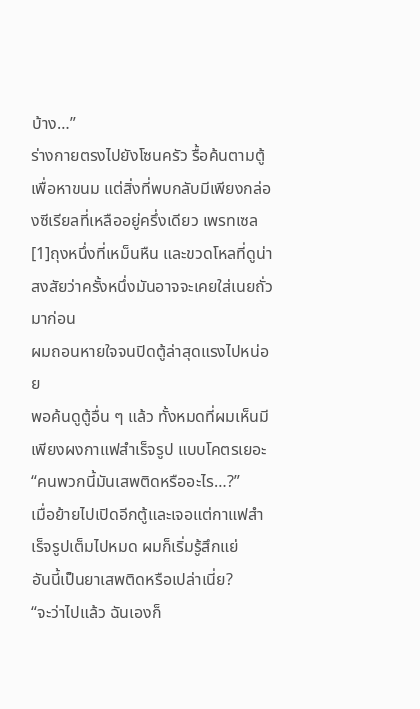บ้าง…”
ร่างกายตรงไปยังโซนครัว รื้อค้นตามตู้เพื่อหาขนม แต่สิ่งที่พบกลับมีเพียงกล่องซีเรียลที่เหลืออยู่ครึ่งเดียว เพรทเซล[1]ถุงหนึ่งที่เหม็นหืน และขวดโหลที่ดูน่าสงสัยว่าครั้งหนึ่งมันอาจจะเคยใส่เนยถั่วมาก่อน
ผมถอนหายใจจนปิดตู้ล่าสุดแรงไปหน่อย
พอค้นดูตู้อื่น ๆ แล้ว ทั้งหมดที่ผมเห็นมีเพียงผงกาแฟสำเร็จรูป แบบโคตรเยอะ
“คนพวกนี้มันเสพติดหรืออะไร…?”
เมื่อย้ายไปเปิดอีกตู้และเจอแต่กาแฟสำเร็จรูปเต็มไปหมด ผมก็เริ่มรู้สึกแย่
อันนี้เป็นยาเสพติดหรือเปล่าเนี่ย?
“จะว่าไปแล้ว ฉันเองก็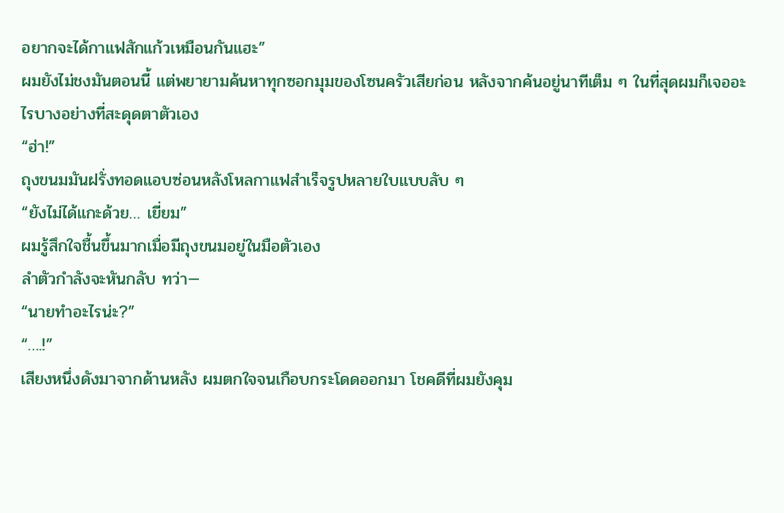อยากจะได้กาแฟสักแก้วเหมือนกันแฮะ”
ผมยังไม่ชงมันตอนนี้ แต่พยายามค้นหาทุกซอกมุมของโซนครัวเสียก่อน หลังจากค้นอยู่นาทีเต็ม ๆ ในที่สุดผมก็เจออะไรบางอย่างที่สะดุดตาตัวเอง
“ฮ่า!”
ถุงขนมมันฝรั่งทอดแอบซ่อนหลังโหลกาแฟสำเร็จรูปหลายใบแบบลับ ๆ
“ยังไม่ได้แกะด้วย… เยี่ยม”
ผมรู้สึกใจชื้นขึ้นมากเมื่อมีถุงขนมอยู่ในมือตัวเอง
ลำตัวกำลังจะหันกลับ ทว่า—
“นายทำอะไรน่ะ?”
“….!”
เสียงหนึ่งดังมาจากด้านหลัง ผมตกใจจนเกือบกระโดดออกมา โชคดีที่ผมยังคุม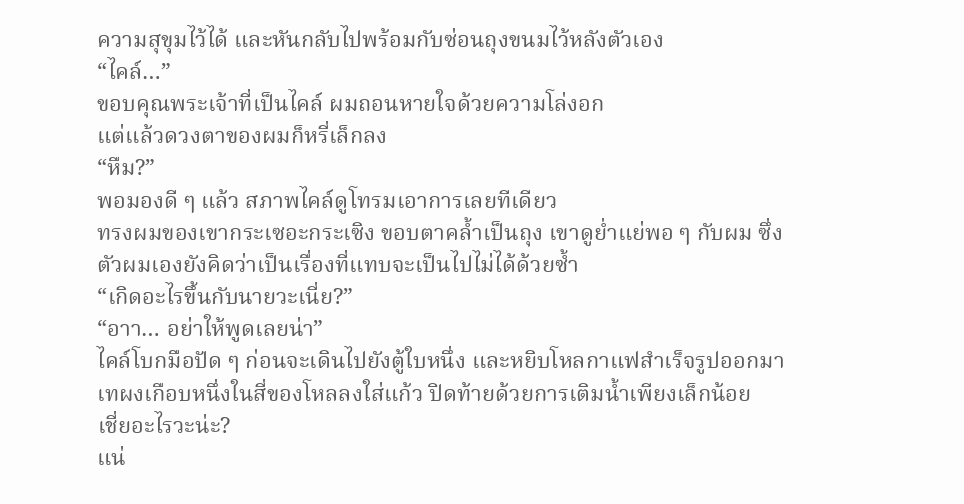ความสุขุมไว้ได้ และหันกลับไปพร้อมกับซ่อนถุงขนมไว้หลังตัวเอง
“ไคล์…”
ขอบคุณพระเจ้าที่เป็นไคล์ ผมถอนหายใจด้วยความโล่งอก
แต่แล้วดวงตาของผมก็หรี่เล็กลง
“หืม?”
พอมองดี ๆ แล้ว สภาพไคล์ดูโทรมเอาการเลยทีเดียว
ทรงผมของเขากระเซอะกระเซิง ขอบตาคล้ำเป็นถุง เขาดูย่ำแย่พอ ๆ กับผม ซึ่งตัวผมเองยังคิดว่าเป็นเรื่องที่แทบจะเป็นไปไม่ได้ด้วยซ้ำ
“เกิดอะไรขึ้นกับนายวะเนี่ย?”
“อาา… อย่าให้พูดเลยน่า”
ไคล์โบกมือปัด ๆ ก่อนจะเดินไปยังตู้ใบหนึ่ง และหยิบโหลกาแฟสำเร็จรูปออกมา เทผงเกือบหนึ่งในสี่ของโหลลงใส่แก้ว ปิดท้ายด้วยการเติมน้ำเพียงเล็กน้อย
เชี่ยอะไรวะน่ะ?
แน่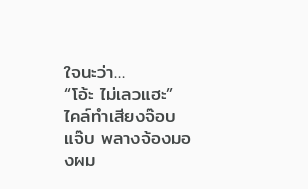ใจนะว่า…
“โอ้ะ ไม่เลวแฮะ”
ไคล์ทำเสียงจ๊อบแจ๊บ พลางจ้องมองผม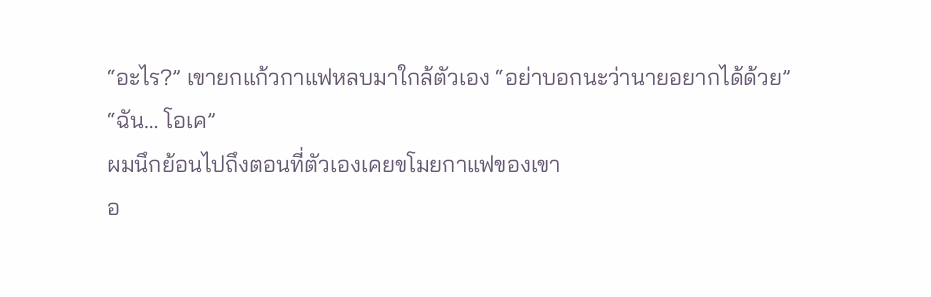“อะไร?” เขายกแก้วกาแฟหลบมาใกล้ตัวเอง “อย่าบอกนะว่านายอยากได้ด้วย”
“ฉัน… โอเค”
ผมนึกย้อนไปถึงตอนที่ตัวเองเคยขโมยกาแฟของเขา
อ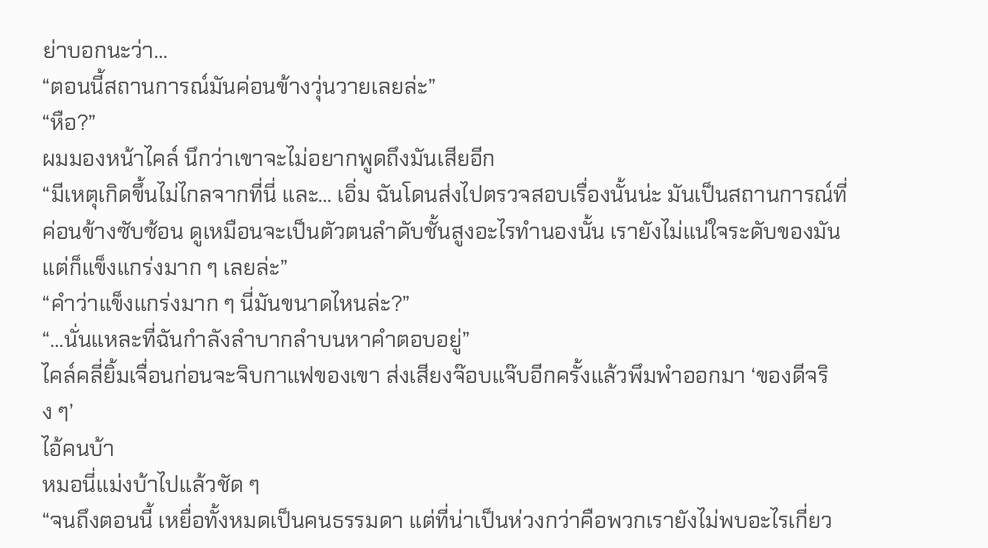ย่าบอกนะว่า…
“ตอนนี้สถานการณ์มันค่อนข้างวุ่นวายเลยล่ะ”
“หือ?”
ผมมองหน้าไคล์ นึกว่าเขาจะไม่อยากพูดถึงมันเสียอีก
“มีเหตุเกิดขึ้นไม่ไกลจากที่นี่ และ… เอิ่ม ฉันโดนส่งไปตรวจสอบเรื่องนั้นน่ะ มันเป็นสถานการณ์ที่ค่อนข้างซับซ้อน ดูเหมือนจะเป็นตัวตนลำดับชั้นสูงอะไรทำนองนั้น เรายังไม่แน่ใจระดับของมัน แต่ก็แข็งแกร่งมาก ๆ เลยล่ะ”
“คำว่าแข็งแกร่งมาก ๆ นี่มันขนาดไหนล่ะ?”
“…นั่นแหละที่ฉันกำลังลำบากลำบนหาคำตอบอยู่”
ไคล์คลี่ยิ้มเจื่อนก่อนจะจิบกาแฟของเขา ส่งเสียงจ๊อบแจ๊บอีกครั้งแล้วพึมพำออกมา ‘ของดีจริง ๆ’
ไอ้คนบ้า
หมอนี่แม่งบ้าไปแล้วชัด ๆ
“จนถึงตอนนี้ เหยื่อทั้งหมดเป็นคนธรรมดา แต่ที่น่าเป็นห่วงกว่าคือพวกเรายังไม่พบอะไรเกี่ยว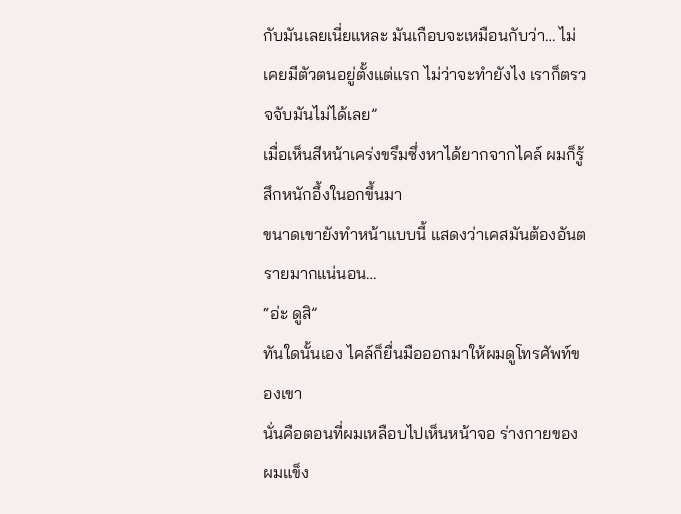กับมันเลยเนี่ยแหละ มันเกือบจะเหมือนกับว่า… ไม่เคยมีตัวตนอยู่ตั้งแต่แรก ไม่ว่าจะทำยังไง เราก็ตรวจจับมันไม่ได้เลย”
เมื่อเห็นสีหน้าเคร่งขรึมซึ่งหาได้ยากจากไคล์ ผมก็รู้สึกหนักอึ้งในอกขึ้นมา
ขนาดเขายังทำหน้าแบบนี้ แสดงว่าเคสมันต้องอันตรายมากแน่นอน…
“อ่ะ ดูสิ”
ทันใดนั้นเอง ไคล์ก็ยื่นมือออกมาให้ผมดูโทรศัพท์ของเขา
นั่นคือตอนที่ผมเหลือบไปเห็นหน้าจอ ร่างกายของผมแข็ง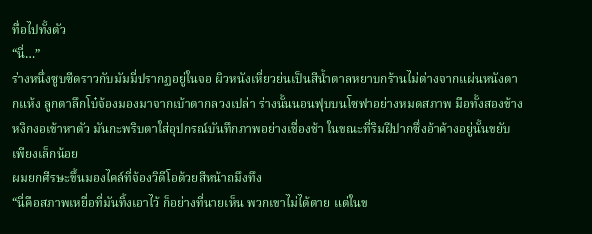ทื่อไปทั้งตัว
“นี่…”
ร่างหนึ่งซูบซีดราวกับมัมมี่ปรากฏอยู่ในจอ ผิวหนังเหี่ยวย่นเป็นสีน้ำตาลหยาบกร้านไม่ต่างจากแผ่นหนังตากแห้ง ลูกตาลึกโบ๋จ้องมองมาจากเบ้าตากลวงเปล่า ร่างนั้นนอนฟุบบนโซฟาอย่างหมดสภาพ มือทั้งสองข้างหงิกงอเข้าหาตัว มันกะพริบตาใส่อุปกรณ์บันทึกภาพอย่างเชื่องช้า ในขณะที่ริมฝีปากซึ่งอ้าค้างอยู่นั้นขยับเพียงเล็กน้อย
ผมยกศีรษะขึ้นมองไคล์ที่จ้องวิดีโอด้วยสีหน้าถมึงทึง
“นี่คือสภาพเหยื่อที่มันทิ้งเอาไว้ ก็อย่างที่นายเห็น พวกเขาไม่ได้ตาย แต่ในข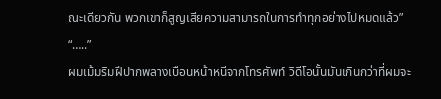ณะเดียวกัน พวกเขาก็สูญเสียความสามารถในการทำทุกอย่างไปหมดแล้ว”
“…..”
ผมเม้มริมฝีปากพลางเบือนหน้าหนีจากโทรศัพท์ วิดีโอนั้นมันเกินกว่าที่ผมจะ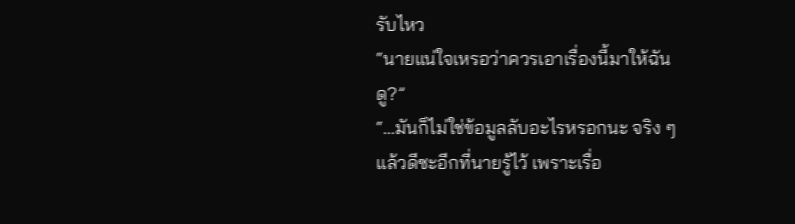รับไหว
“นายแน่ใจเหรอว่าควรเอาเรื่องนี้มาให้ฉันดู?”
“…มันก็ไม่ใช่ข้อมูลลับอะไรหรอกนะ จริง ๆ แล้วดีซะอีกที่นายรู้ไว้ เพราะเรื่อ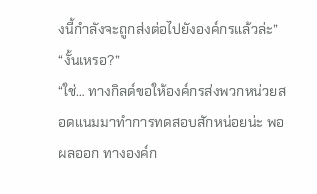งนี้กำลังจะถูกส่งต่อไปยังองค์กรแล้วล่ะ”
“งั้นเหรอ?”
“ใช่… ทางกิลด์ขอให้องค์กรส่งพวกหน่วยสอดแนมมาทำการทดสอบสักหน่อยน่ะ พอผลออก ทางองค์ก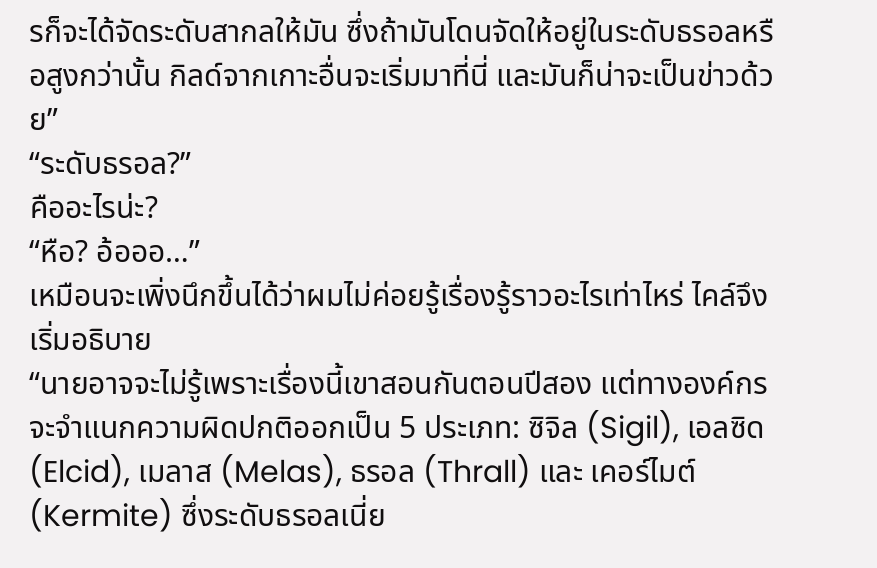รก็จะได้จัดระดับสากลให้มัน ซึ่งถ้ามันโดนจัดให้อยู่ในระดับธรอลหรือสูงกว่านั้น กิลด์จากเกาะอื่นจะเริ่มมาที่นี่ และมันก็น่าจะเป็นข่าวด้วย”
“ระดับธรอล?”
คืออะไรน่ะ?
“หือ? อ้อออ…”
เหมือนจะเพิ่งนึกขึ้นได้ว่าผมไม่ค่อยรู้เรื่องรู้ราวอะไรเท่าไหร่ ไคล์จึงเริ่มอธิบาย
“นายอาจจะไม่รู้เพราะเรื่องนี้เขาสอนกันตอนปีสอง แต่ทางองค์กรจะจำแนกความผิดปกติออกเป็น 5 ประเภท: ซิจิล (Sigil), เอลซิด (Elcid), เมลาส (Melas), ธรอล (Thrall) และ เคอร์ไมต์ (Kermite) ซึ่งระดับธรอลเนี่ย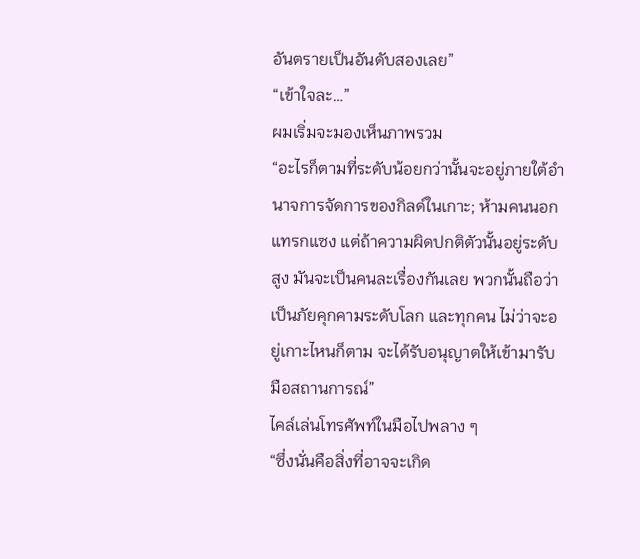อันตรายเป็นอันดับสองเลย”
“เข้าใจละ…”
ผมเริ่มจะมองเห็นภาพรวม
“อะไรก็ตามที่ระดับน้อยกว่านั้นจะอยู่ภายใต้อำนาจการจัดการของกิลด์ในเกาะ; ห้ามคนนอกแทรกแซง แต่ถ้าความผิดปกติตัวนั้นอยู่ระดับสูง มันจะเป็นคนละเรื่องกันเลย พวกนั้นถือว่าเป็นภัยคุกคามระดับโลก และทุกคน ไม่ว่าจะอยู่เกาะไหนก็ตาม จะได้รับอนุญาตให้เข้ามารับมือสถานการณ์”
ไคล์เล่นโทรศัพท์ในมือไปพลาง ๆ
“ซึ่งนั่นคือสิ่งที่อาจจะเกิด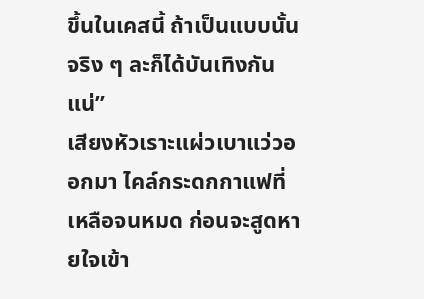ขึ้นในเคสนี้ ถ้าเป็นแบบนั้นจริง ๆ ละก็ได้บันเทิงกันแน่”
เสียงหัวเราะแผ่วเบาแว่วออกมา ไคล์กระดกกาแฟที่เหลือจนหมด ก่อนจะสูดหายใจเข้า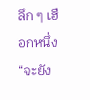ลึก ๆ เฮือกหนึ่ง
“จะยัง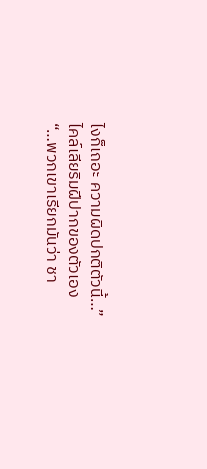ไงก็เถอะ ความผิดปกติตัวนี้…”
ไคล์เลียริมฝีปากของตัวเอง
“…พวกเขาเรียกมันว่า ชา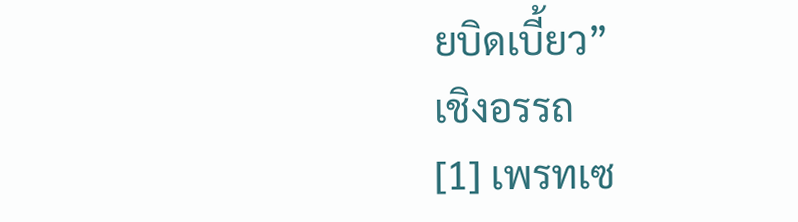ยบิดเบี้ยว”
เชิงอรรถ
[1] เพรทเซ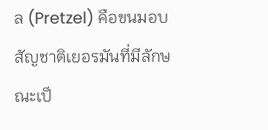ล (Pretzel) คือขนมอบสัญชาติเยอรมันที่มีลักษณะเป็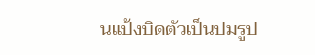นแป้งบิดตัวเป็นปมรูป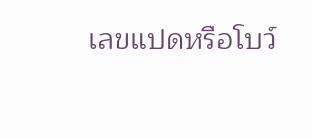เลขแปดหรือโบว์